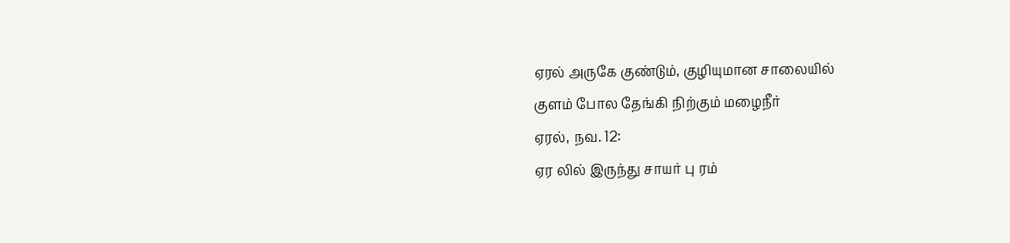ஏரல் அருகே குண்டும், குழியுமான சாலையில்
குளம் போல தேங்கி நிற்கும் மழைநீர்
ஏரல், நவ. 12:
ஏர லில் இருந்து சாயர் பு ரம்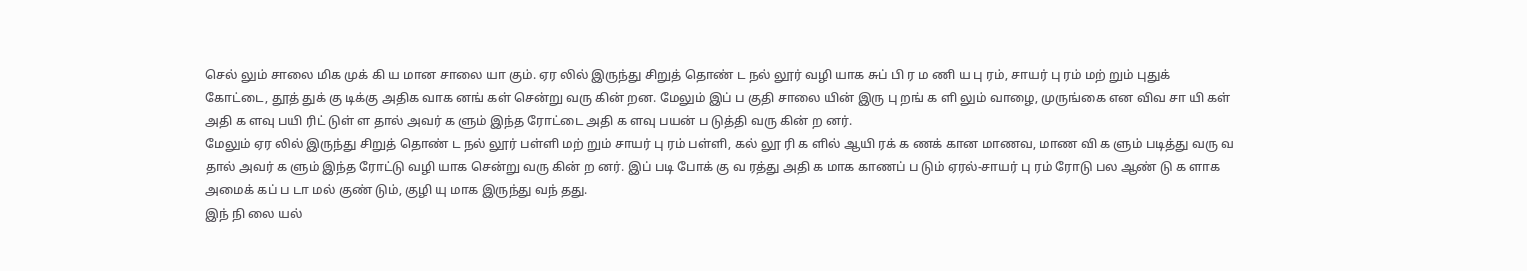செல் லும் சாலை மிக முக் கி ய மான சாலை யா கும். ஏர லில் இருந்து சிறுத் தொண் ட நல் லூர் வழி யாக சுப் பி ர ம ணி ய பு ரம், சாயர் பு ரம் மற் றும் புதுக் கோட்டை, தூத் துக் கு டிக்கு அதிக வாக னங் கள் சென்று வரு கின் றன. மேலும் இப் ப குதி சாலை யின் இரு பு றங் க ளி லும் வாழை, முருங்கை என விவ சா யி கள் அதி க ளவு பயி ரிட் டுள் ள தால் அவர் க ளும் இந்த ரோட்டை அதி க ளவு பயன் ப டுத்தி வரு கின் ற னர்.
மேலும் ஏர லில் இருந்து சிறுத் தொண் ட நல் லூர் பள்ளி மற் றும் சாயர் பு ரம் பள்ளி, கல் லூ ரி க ளில் ஆயி ரக் க ணக் கான மாணவ, மாண வி க ளும் படித்து வரு வ தால் அவர் க ளும் இந்த ரோட்டு வழி யாக சென்று வரு கின் ற னர். இப் படி போக் கு வ ரத்து அதி க மாக காணப் ப டும் ஏரல்-சாயர் பு ரம் ரோடு பல ஆண் டு க ளாக அமைக் கப் ப டா மல் குண் டும், குழி யு மாக இருந்து வந் தது.
இந் நி லை யல்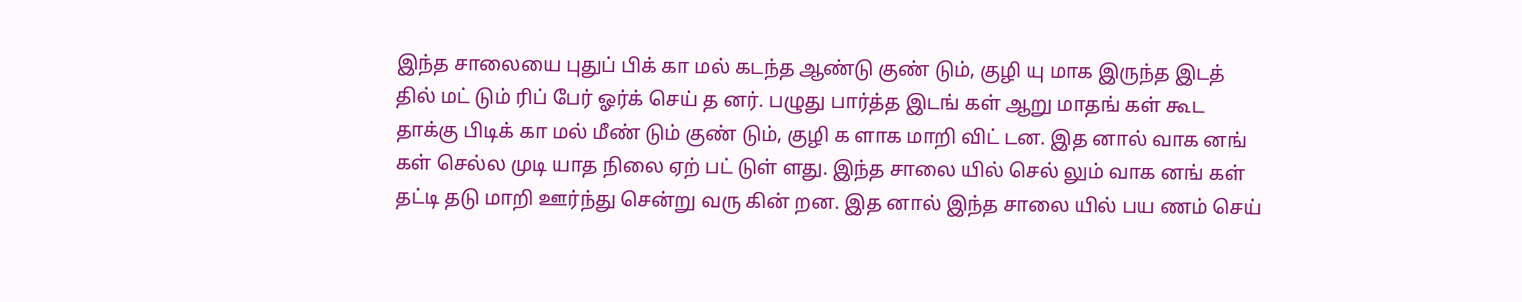இந்த சாலையை புதுப் பிக் கா மல் கடந்த ஆண்டு குண் டும், குழி யு மாக இருந்த இடத் தில் மட் டும் ரிப் பேர் ஓர்க் செய் த னர். பழுது பார்த்த இடங் கள் ஆறு மாதங் கள் கூட தாக்கு பிடிக் கா மல் மீண் டும் குண் டும், குழி க ளாக மாறி விட் டன. இத னால் வாக னங் கள் செல்ல முடி யாத நிலை ஏற் பட் டுள் ளது. இந்த சாலை யில் செல் லும் வாக னங் கள் தட்டி தடு மாறி ஊர்ந்து சென்று வரு கின் றன. இத னால் இந்த சாலை யில் பய ணம் செய்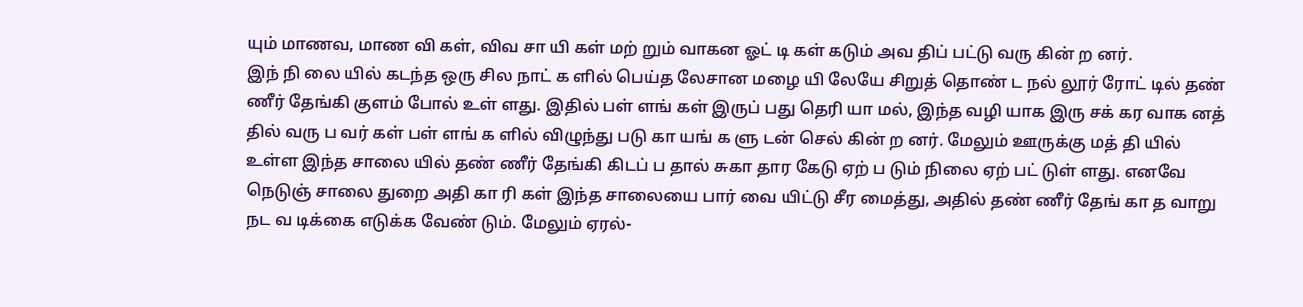யும் மாணவ, மாண வி கள், விவ சா யி கள் மற் றும் வாகன ஓட் டி கள் கடும் அவ திப் பட்டு வரு கின் ற னர்.
இந் நி லை யில் கடந்த ஒரு சில நாட் க ளில் பெய்த லேசான மழை யி லேயே சிறுத் தொண் ட நல் லூர் ரோட் டில் தண் ணீர் தேங்கி குளம் போல் உள் ளது. இதில் பள் ளங் கள் இருப் பது தெரி யா மல், இந்த வழி யாக இரு சக் கர வாக னத் தில் வரு ப வர் கள் பள் ளங் க ளில் விழுந்து படு கா யங் க ளு டன் செல் கின் ற னர். மேலும் ஊருக்கு மத் தி யில் உள்ள இந்த சாலை யில் தண் ணீர் தேங்கி கிடப் ப தால் சுகா தார கேடு ஏற் ப டும் நிலை ஏற் பட் டுள் ளது. எனவே நெடுஞ் சாலை துறை அதி கா ரி கள் இந்த சாலையை பார் வை யிட்டு சீர மைத்து, அதில் தண் ணீர் தேங் கா த வாறு நட வ டிக்கை எடுக்க வேண் டும். மேலும் ஏரல்-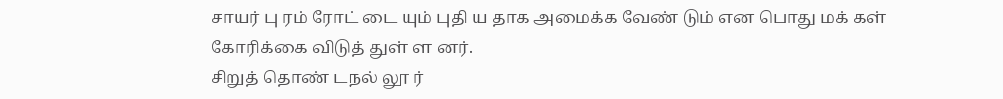சாயர் பு ரம் ரோட் டை யும் புதி ய தாக அமைக்க வேண் டும் என பொது மக் கள் கோரிக்கை விடுத் துள் ள னர்.
சிறுத் தொண் டநல் லூ ர்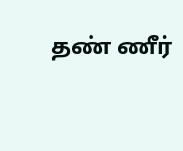தண் ணீர்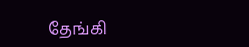தேங்கி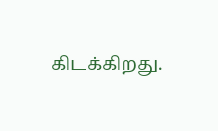கிடக்கிறது.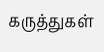கருத்துகள்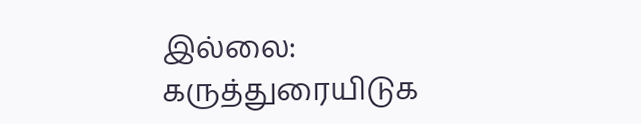இல்லை:
கருத்துரையிடுக